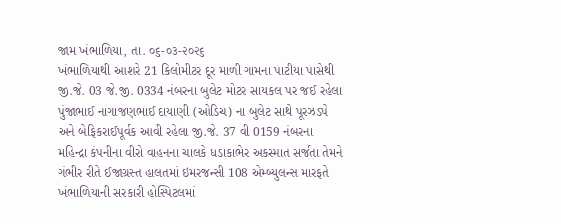જામ ખંભાળિયા, તા. ૦૬-૦૩-૨૦૨૬
ખંભાળિયાથી આશરે 21 કિલોમીટર દૂર માળી ગામના પાટીયા પાસેથી જી.જે. 03 જે.જી. 0334 નંબરના બુલેટ મોટર સાયકલ પર જઈ રહેલા પુંજાભાઈ નાગાજણભાઈ દાયાણી (ઓડિચ) ના બુલેટ સાથે પૂરઝડપે અને બેફિકરાઈપૂર્વક આવી રહેલા જી.જે. 37 વી 0159 નંબરના મહિન્દ્રા કંપનીના વીરો વાહનના ચાલકે ધડાકાભેર અકસ્માત સર્જતા તેમને ગંભીર રીતે ઈજાગ્રસ્ત હાલતમાં ઇમરજન્સી 108 એમ્બ્યુલન્સ મારફતે ખંભાળિયાની સરકારી હોસ્પિટલમાં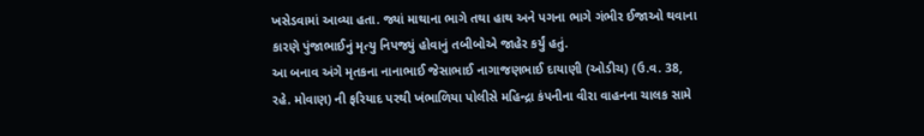ખસેડવામાં આવ્યા હતા. જ્યાં માથાના ભાગે તથા હાથ અને પગના ભાગે ગંભીર ઈજાઓ થવાના કારણે પુંજાભાઈનું મૃત્યુ નિપજ્યું હોવાનું તબીબોએ જાહેર કર્યું હતું.
આ બનાવ અંગે મૃતકના નાનાભાઈ જેસાભાઈ નાગાજણભાઈ દાયાણી (ઓડીચ) (ઉ.વ. 38, રહે. મોવાણ) ની ફરિયાદ પરથી ખંભાળિયા પોલીસે મહિન્દ્રા કંપનીના વીરા વાહનના ચાલક સામે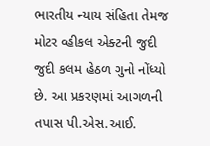ભારતીય ન્યાય સંહિતા તેમજ મોટર વ્હીકલ એક્ટની જુદી જુદી કલમ હેઠળ ગુનો નોંધ્યો છે. આ પ્રકરણમાં આગળની તપાસ પી.એસ.આઈ.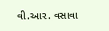વી.આર. વસાવા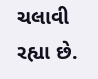ચલાવી રહ્યા છે.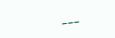___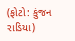(ફોટો: કુંજન રાડિયા)